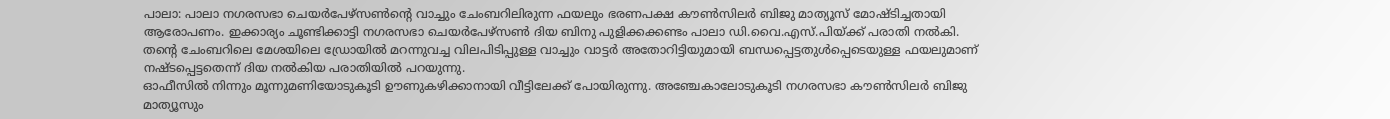പാലാ: പാലാ നഗരസഭാ ചെയർപേഴ്സൺന്റെ വാച്ചും ചേംബറിലിരുന്ന ഫയലും ഭരണപക്ഷ കൗൺസിലർ ബിജു മാത്യൂസ് മോഷ്ടിച്ചതായി ആരോപണം. ഇക്കാര്യം ചൂണ്ടിക്കാട്ടി നഗരസഭാ ചെയർപേഴ്സൺ ദിയ ബിനു പുളിക്കക്കണ്ടം പാലാ ഡി.വൈ.എസ്.പിയ്ക്ക് പരാതി നൽകി.
തന്റെ ചേംബറിലെ മേശയിലെ ഡ്രോയിൽ മറന്നുവച്ച വിലപിടിപ്പുള്ള വാച്ചും വാട്ടർ അതോറിട്ടിയുമായി ബന്ധപ്പെട്ടതുൾപ്പെടെയുള്ള ഫയലുമാണ് നഷ്ടപ്പെട്ടതെന്ന് ദിയ നൽകിയ പരാതിയിൽ പറയുന്നു.
ഓഫീസിൽ നിന്നും മൂന്നുമണിയോടുകൂടി ഊണുകഴിക്കാനായി വീട്ടിലേക്ക് പോയിരുന്നു. അഞ്ചേകാലോടുകൂടി നഗരസഭാ കൗൺസിലർ ബിജു മാത്യൂസും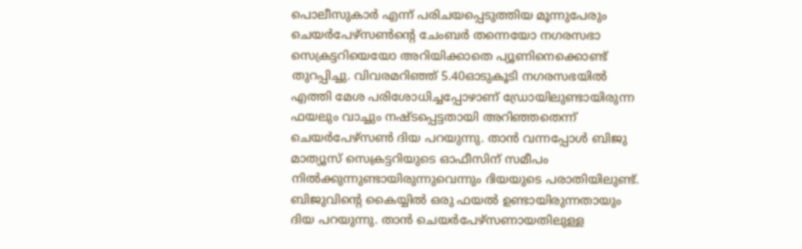പൊലീസുകാർ എന്ന് പരിചയപ്പെടുത്തിയ മൂന്നുപേരും ചെയർപേഴ്സൺന്റെ ചേംബർ തന്നെയോ നഗരസഭാ സെക്രട്ടറിയെയോ അറിയിക്കാതെ പ്യൂണിനെക്കൊണ്ട് തുറപ്പിച്ചു. വിവരമറിഞ്ഞ് 5.40ഓടുകൂടി നഗരസഭയിൽ എത്തി മേശ പരിശോധിച്ചപ്പോഴാണ് ഡ്രോയിലുണ്ടായിരുന്ന ഫയലും വാച്ചും നഷ്ടപ്പെട്ടതായി അറിഞ്ഞതെന്ന് ചെയർപേഴ്സൺ ദിയ പറയുന്നു. താൻ വന്നപ്പോൾ ബിജു മാത്യൂസ് സെക്രട്ടറിയുടെ ഓഫീസിന് സമീപം നിൽക്കുന്നുണ്ടായിരുന്നുവെന്നും ദിയയുടെ പരാതിയിലുണ്ട്. ബിജുവിന്റെ കൈയ്യിൽ ഒരു ഫയൽ ഉണ്ടായിരുന്നതായും ദിയ പറയുന്നു. താൻ ചെയർപേഴ്സണായതിലുള്ള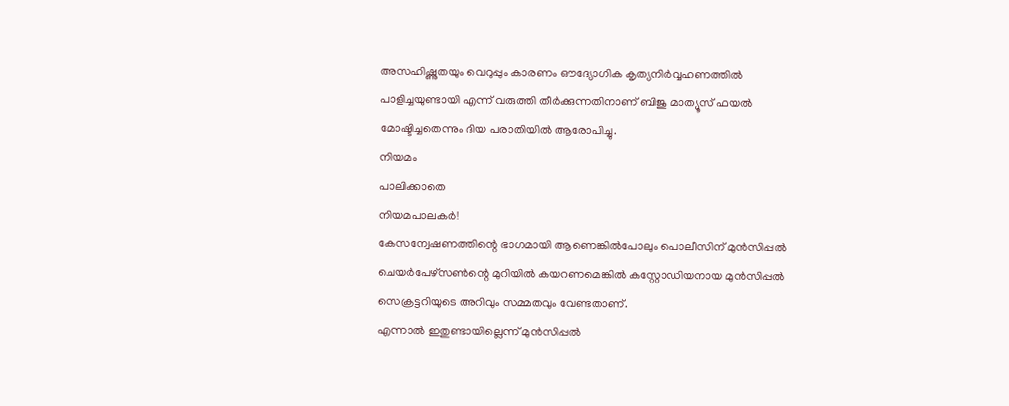അസഹിഷ്ണുതയും വെറുപ്പും കാരണം ഔദ്യോഗിക കൃത്യനിർവ്വഹണത്തിൽ പാളിച്ചയുണ്ടായി എന്ന് വരുത്തി തീർക്കുന്നതിനാണ് ബിജു മാത്യൂസ് ഫയൽ മോഷ്ടിച്ചതെന്നും ദിയ പരാതിയിൽ ആരോപിച്ചു.
നിയമം
പാലിക്കാതെ
നിയമപാലകർ!
കേസന്വേഷണത്തിന്റെ ഭാഗമായി ആണെങ്കിൽപോലും പൊലീസിന് മുൻസിപ്പൽ ചെയർപേഴ്സൺന്റെ മുറിയിൽ കയറണമെങ്കിൽ കസ്റ്റോഡിയനായ മുൻസിപ്പൽ സെക്രട്ടറിയുടെ അറിവും സമ്മതവും വേണ്ടതാണ്.
എന്നാൽ ഇതുണ്ടായില്ലെന്ന് മുൻസിപ്പൽ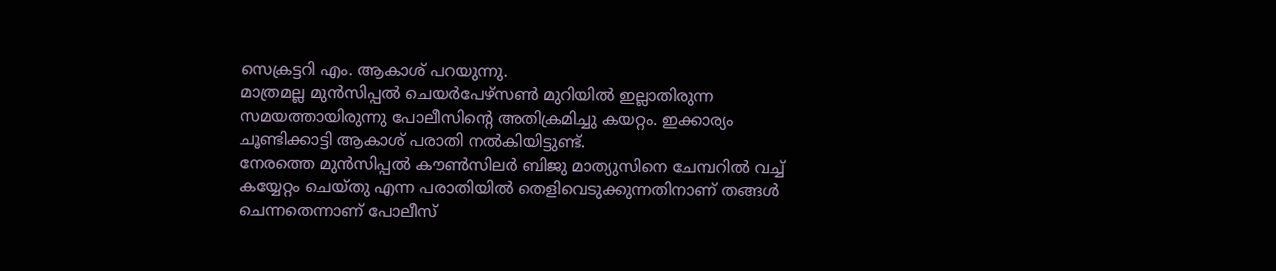സെക്രട്ടറി എം. ആകാശ് പറയുന്നു.
മാത്രമല്ല മുൻസിപ്പൽ ചെയർപേഴ്സൺ മുറിയിൽ ഇല്ലാതിരുന്ന സമയത്തായിരുന്നു പോലീസിന്റെ അതിക്രമിച്ചു കയറ്റം. ഇക്കാര്യം ചൂണ്ടിക്കാട്ടി ആകാശ് പരാതി നൽകിയിട്ടുണ്ട്.
നേരത്തെ മുൻസിപ്പൽ കൗൺസിലർ ബിജു മാത്യുസിനെ ചേമ്പറിൽ വച്ച് കയ്യേറ്റം ചെയ്തു എന്ന പരാതിയിൽ തെളിവെടുക്കുന്നതിനാണ് തങ്ങൾ ചെന്നതെന്നാണ് പോലീസ്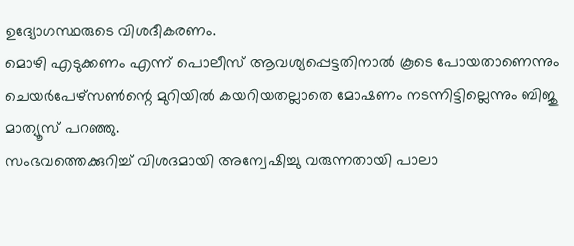ഉദ്യോഗസ്ഥരുടെ വിശദീകരണം.
മൊഴി എടുക്കണം എന്ന് പൊലീസ് ആവശ്യപ്പെട്ടതിനാൽ കൂടെ പോയതാണെന്നും ചെയർപേഴ്സൺന്റെ മുറിയിൽ കയറിയതല്ലാതെ മോഷണം നടന്നിട്ടില്ലെന്നും ബിജു മാത്യൂസ് പറഞ്ഞു.
സംഭവത്തെക്കുറിച്ച് വിശദമായി അന്വേഷിച്ചു വരുന്നതായി പാലാ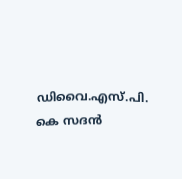ഡിവൈ.എസ്.പി. കെ സദൻ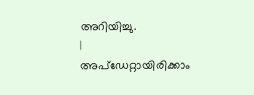അറിയിച്ചു.
|
അപ്ഡേറ്റായിരിക്കാം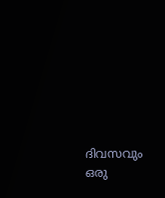ദിവസവും
ഒരു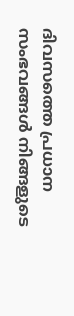ദിവസത്തെ പ്രധാന സംഭവങ്ങൾ നിങ്ങളുടെ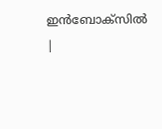ഇൻബോക്സിൽ |